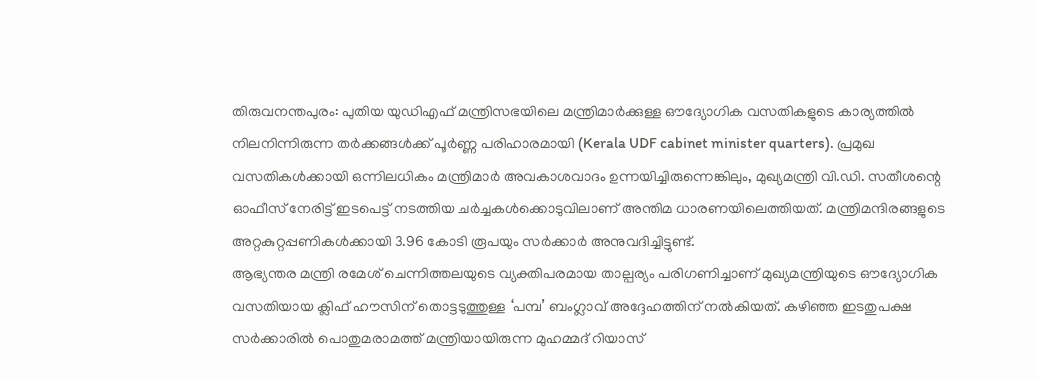തിരുവനന്തപുരം: പുതിയ യുഡിഎഫ് മന്ത്രിസഭയിലെ മന്ത്രിമാർക്കുള്ള ഔദ്യോഗിക വസതികളുടെ കാര്യത്തിൽ നിലനിന്നിരുന്ന തർക്കങ്ങൾക്ക് പൂർണ്ണ പരിഹാരമായി (Kerala UDF cabinet minister quarters). പ്രമുഖ വസതികൾക്കായി ഒന്നിലധികം മന്ത്രിമാർ അവകാശവാദം ഉന്നയിച്ചിരുന്നെങ്കിലും, മുഖ്യമന്ത്രി വി.ഡി. സതീശന്റെ ഓഫീസ് നേരിട്ട് ഇടപെട്ട് നടത്തിയ ചർച്ചകൾക്കൊടുവിലാണ് അന്തിമ ധാരണയിലെത്തിയത്. മന്ത്രിമന്ദിരങ്ങളുടെ അറ്റകുറ്റപ്പണികൾക്കായി 3.96 കോടി രൂപയും സർക്കാർ അനുവദിച്ചിട്ടുണ്ട്.
ആഭ്യന്തര മന്ത്രി രമേശ് ചെന്നിത്തലയുടെ വ്യക്തിപരമായ താല്പര്യം പരിഗണിച്ചാണ് മുഖ്യമന്ത്രിയുടെ ഔദ്യോഗിക വസതിയായ ക്ലിഫ് ഹൗസിന് തൊട്ടടുത്തുള്ള ‘പമ്പ’ ബംഗ്ലാവ് അദ്ദേഹത്തിന് നൽകിയത്. കഴിഞ്ഞ ഇടതുപക്ഷ സർക്കാരിൽ പൊതുമരാമത്ത് മന്ത്രിയായിരുന്ന മുഹമ്മദ് റിയാസ്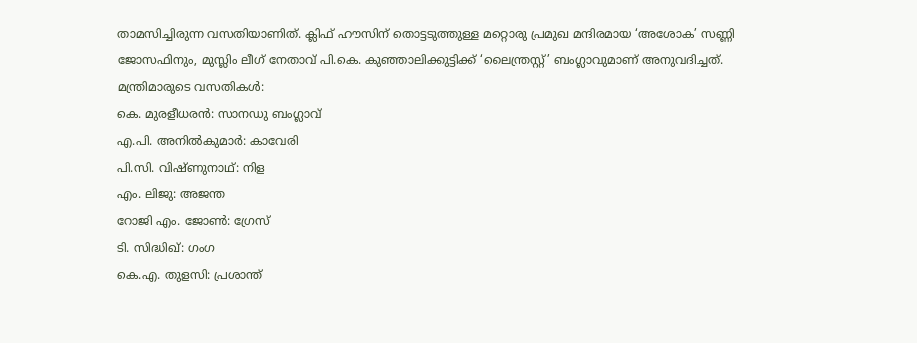താമസിച്ചിരുന്ന വസതിയാണിത്. ക്ലിഫ് ഹൗസിന് തൊട്ടടുത്തുള്ള മറ്റൊരു പ്രമുഖ മന്ദിരമായ ‘അശോക’ സണ്ണി ജോസഫിനും, മുസ്ലിം ലീഗ് നേതാവ് പി.കെ. കുഞ്ഞാലിക്കുട്ടിക്ക് ‘ലൈന്ത്രസ്റ്റ്’ ബംഗ്ലാവുമാണ് അനുവദിച്ചത്.
മന്ത്രിമാരുടെ വസതികൾ:
കെ. മുരളീധരൻ: സാനഡു ബംഗ്ലാവ്
എ.പി. അനിൽകുമാർ: കാവേരി
പി.സി. വിഷ്ണുനാഥ്: നിള
എം. ലിജു: അജന്ത
റോജി എം. ജോൺ: ഗ്രേസ്
ടി. സിദ്ധിഖ്: ഗംഗ
കെ.എ. തുളസി: പ്രശാന്ത്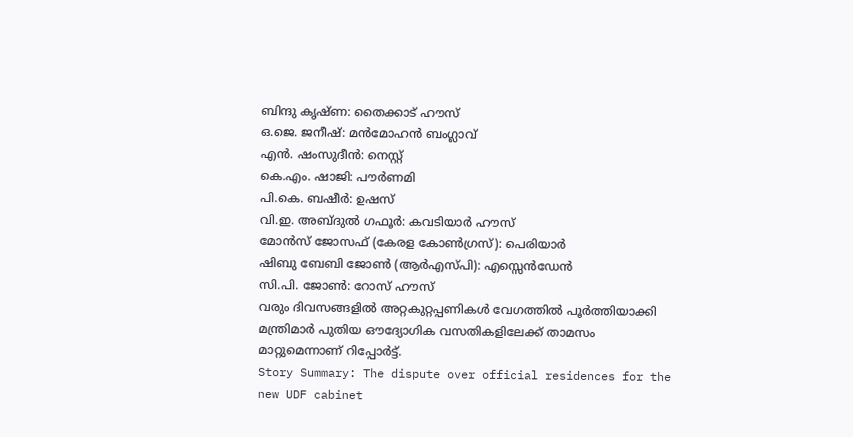ബിന്ദു കൃഷ്ണ: തൈക്കാട് ഹൗസ്
ഒ.ജെ. ജനീഷ്: മൻമോഹൻ ബംഗ്ലാവ്
എൻ. ഷംസുദീൻ: നെസ്റ്റ്
കെ.എം. ഷാജി: പൗർണമി
പി.കെ. ബഷീർ: ഉഷസ്
വി.ഇ. അബ്ദുൽ ഗഫൂർ: കവടിയാർ ഹൗസ്
മോൻസ് ജോസഫ് (കേരള കോൺഗ്രസ്): പെരിയാർ
ഷിബു ബേബി ജോൺ (ആർഎസ്പി): എസ്സെൻഡേൻ
സി.പി. ജോൺ: റോസ് ഹൗസ്
വരും ദിവസങ്ങളിൽ അറ്റകുറ്റപ്പണികൾ വേഗത്തിൽ പൂർത്തിയാക്കി മന്ത്രിമാർ പുതിയ ഔദ്യോഗിക വസതികളിലേക്ക് താമസം മാറ്റുമെന്നാണ് റിപ്പോർട്ട്.
Story Summary: The dispute over official residences for the new UDF cabinet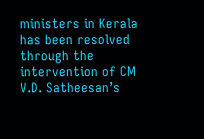ministers in Kerala has been resolved through the intervention of CM V.D. Satheesan’s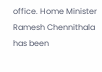office. Home Minister Ramesh Chennithala has been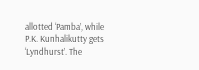allotted ‘Pamba’, while P.K. Kunhalikutty gets ‘Lyndhurst’. The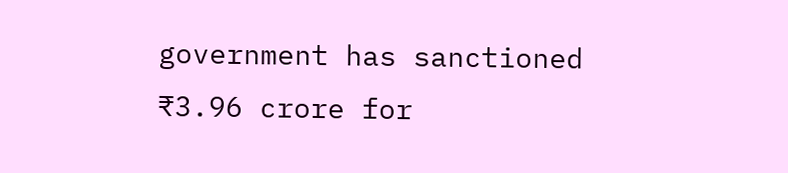government has sanctioned ₹3.96 crore for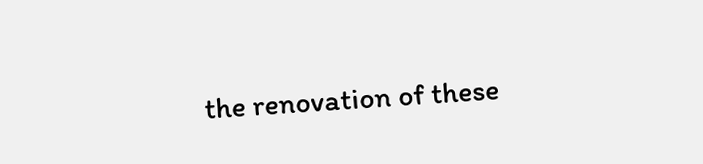the renovation of these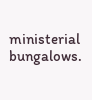ministerial bungalows.